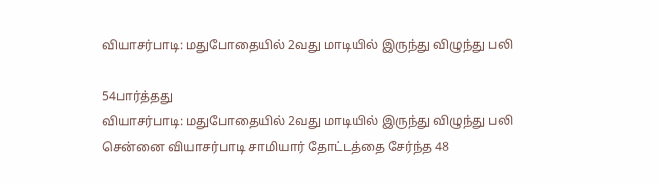வியாசர்பாடி: மதுபோதையில் 2வது மாடியில் இருந்து விழுந்து பலி

54பார்த்தது
வியாசர்பாடி: மதுபோதையில் 2வது மாடியில் இருந்து விழுந்து பலி
சென்னை வியாசர்பாடி சாமியார் தோட்டத்தை சேர்ந்த 48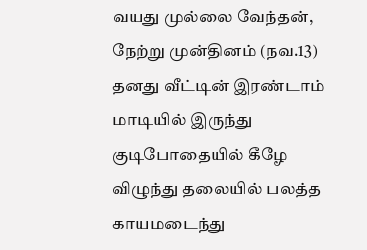வயது முல்லை வேந்தன், நேற்று முன்தினம் (நவ.13) தனது வீட்டின் இரண்டாம் மாடியில் இருந்து குடிபோதையில் கீழே விழுந்து தலையில் பலத்த காயமடைந்து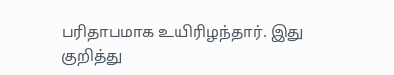பரிதாபமாக உயிரிழந்தார். இது குறித்து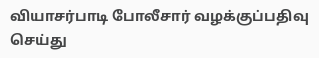வியாசர்பாடி போலீசார் வழக்குப்பதிவு செய்து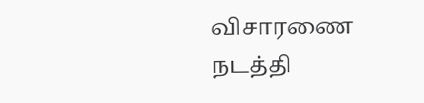விசாரணை நடத்தி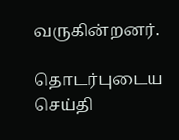வருகின்றனர்.

தொடர்புடைய செய்தி